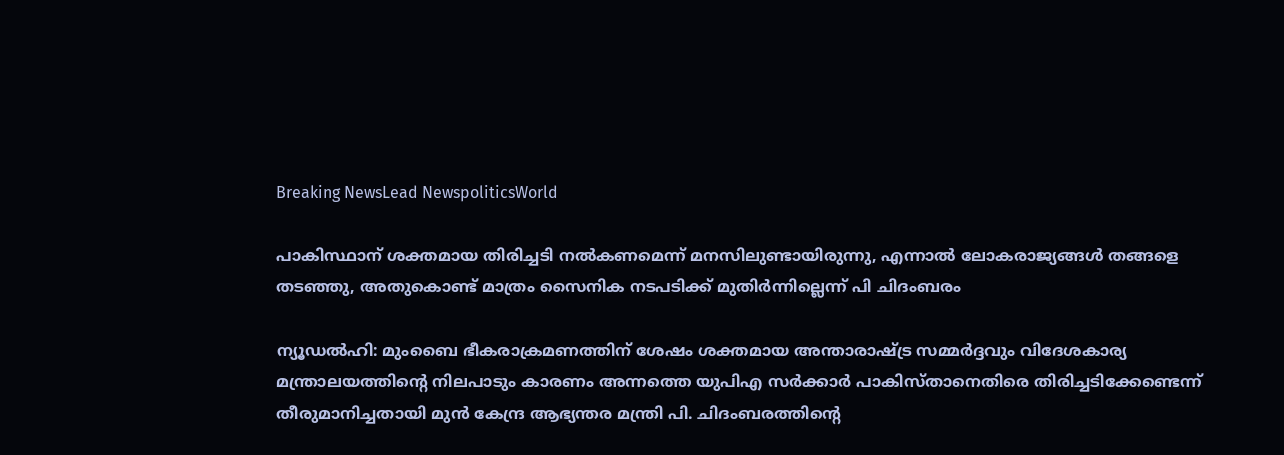Breaking NewsLead NewspoliticsWorld

പാകിസ്ഥാന് ശക്തമായ തിരിച്ചടി നൽകണമെന്ന് മനസിലുണ്ടായിരുന്നു, എന്നാൽ ലോകരാജ്യങ്ങൾ തങ്ങളെ തടഞ്ഞു, അതുകൊണ്ട് മാത്രം സൈനിക നടപടിക്ക് മുതിർന്നില്ലെന്ന് പി ചിദംബരം

ന്യൂഡല്‍ഹി: മുംബൈ ഭീകരാക്രമണത്തിന് ശേഷം ശക്തമായ അന്താരാഷ്ട്ര സമ്മര്‍ദ്ദവും വിദേശകാര്യ മന്ത്രാലയത്തിന്റെ നിലപാടും കാരണം അന്നത്തെ യുപിഎ സര്‍ക്കാര്‍ പാകിസ്താനെതിരെ തിരിച്ചടിക്കേണ്ടെന്ന് തീരുമാനിച്ചതായി മുന്‍ കേന്ദ്ര ആഭ്യന്തര മന്ത്രി പി. ചിദംബരത്തിന്റെ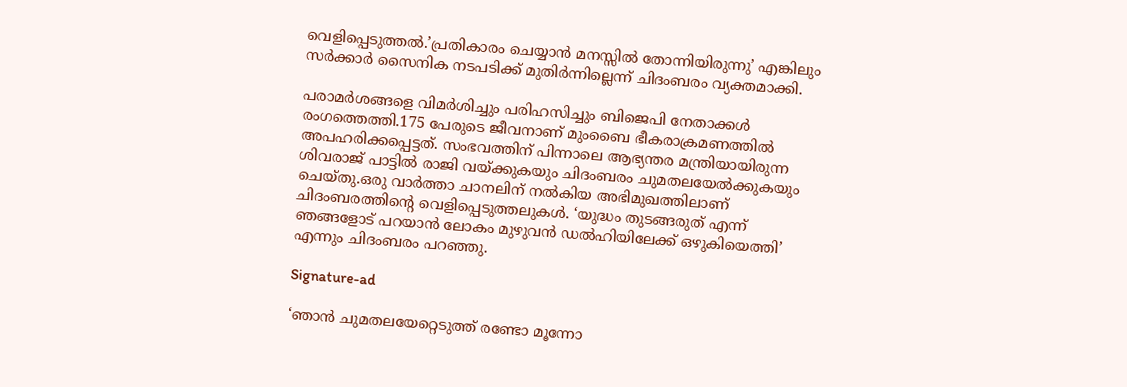വെളിപ്പെടുത്തല്‍.’പ്രതികാരം ചെയ്യാന്‍ മനസ്സില്‍ തോന്നിയിരുന്നു’ എങ്കിലും സര്‍ക്കാര്‍ സൈനിക നടപടിക്ക് മുതിര്‍ന്നില്ലെന്ന് ചിദംബരം വ്യക്തമാക്കി.

പരാമര്‍ശങ്ങളെ വിമര്‍ശിച്ചും പരിഹസിച്ചും ബിജെപി നേതാക്കള്‍ രംഗത്തെത്തി.175 പേരുടെ ജീവനാണ് മുംബൈ ഭീകരാക്രമണത്തില്‍ അപഹരിക്കപ്പെട്ടത്. സംഭവത്തിന് പിന്നാലെ ആഭ്യന്തര മന്ത്രിയായിരുന്ന ശിവരാജ് പാട്ടില്‍ രാജി വയ്ക്കുകയും ചിദംബരം ചുമതലയേല്‍ക്കുകയും ചെയ്തു.ഒരു വാര്‍ത്താ ചാനലിന് നല്‍കിയ അഭിമുഖത്തിലാണ് ചിദംബരത്തിന്റെ വെളിപ്പെടുത്തലുകള്‍. ‘യുദ്ധം തുടങ്ങരുത് എന്ന് ഞങ്ങളോട് പറയാന്‍ ലോകം മുഴുവന്‍ ഡല്‍ഹിയിലേക്ക് ഒഴുകിയെത്തി’ എന്നും ചിദംബരം പറഞ്ഞു.

Signature-ad

‘ഞാന്‍ ചുമതലയേറ്റെടുത്ത് രണ്ടോ മൂന്നോ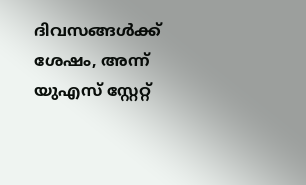ദിവസങ്ങള്‍ക്ക് ശേഷം, അന്ന് യുഎസ് സ്റ്റേറ്റ്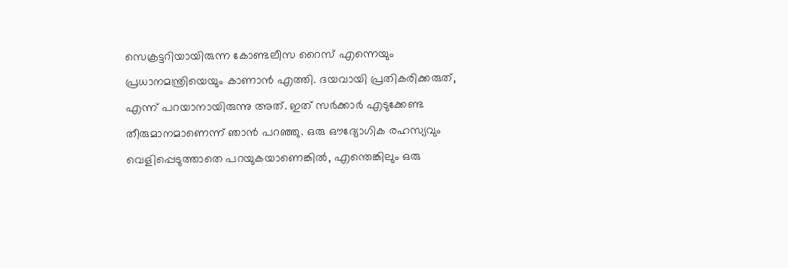സെക്രട്ടറിയായിരുന്ന കോണ്ടലീസ റൈസ് എന്നെയും പ്രധാനമന്ത്രിയെയും കാണാന്‍ എത്തി. ദയവായി പ്രതികരിക്കരുത്, എന്ന് പറയാനായിരുന്നു അത്. ഇത് സര്‍ക്കാര്‍ എടുക്കേണ്ട തീരുമാനമാണെന്ന് ഞാന്‍ പറഞ്ഞു. ഒരു ഔദ്യോഗിക രഹസ്യവും വെളിപ്പെടുത്താതെ പറയുകയാണെങ്കില്‍, എന്തെങ്കിലും ഒരു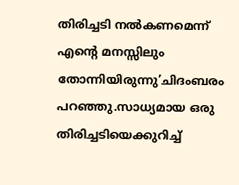തിരിച്ചടി നല്‍കണമെന്ന് എന്റെ മനസ്സിലും തോന്നിയിരുന്നു’ചിദംബരം പറഞ്ഞു.സാധ്യമായ ഒരു തിരിച്ചടിയെക്കുറിച്ച്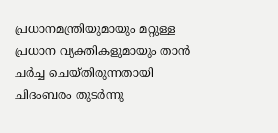പ്രധാനമന്ത്രിയുമായും മറ്റുള്ള പ്രധാന വ്യക്തികളുമായും താന്‍ ചര്‍ച്ച ചെയ്തിരുന്നതായി ചിദംബരം തുടര്‍ന്നു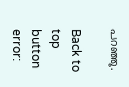പറഞ്ഞു.

Back to top button
error: